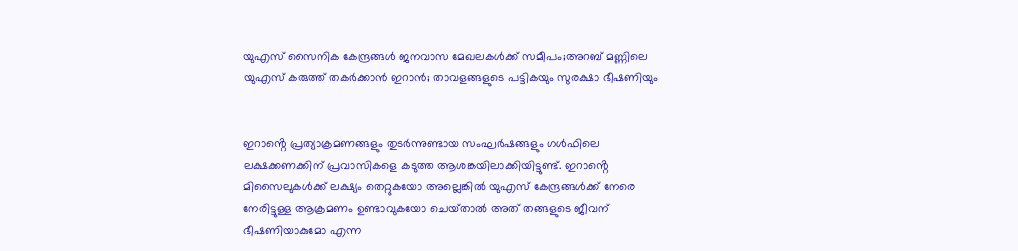യുഎസ് സൈനിക കേന്ദ്രങ്ങൾ ജനവാസ മേഖലകൾക്ക് സമീപം;അറബ് മണ്ണിലെ യുഎസ് കരുത്ത് തകർക്കാൻ ഇറാൻ; താവളങ്ങളുടെ പട്ടികയും സുരക്ഷാ ഭീഷണിയും


ഇറാൻ്റെ പ്രത്യാക്രമണങ്ങളും തുടർന്നുണ്ടായ സംഘർഷങ്ങളും ഗൾഫിലെ ലക്ഷക്കണക്കിന് പ്രവാസികളെ കടുത്ത ആശങ്കയിലാക്കിയിട്ടുണ്ട്. ഇറാൻ്റെ മിസൈലുകൾക്ക് ലക്ഷ്യം തെറ്റുകയോ അല്ലെങ്കിൽ യുഎസ് കേന്ദ്രങ്ങൾക്ക് നേരെ നേരിട്ടുള്ള ആക്രമണം ഉണ്ടാവുകയോ ചെയ്‌താൽ അത് തങ്ങളുടെ ജീവന് ഭീഷണിയാകുമോ എന്ന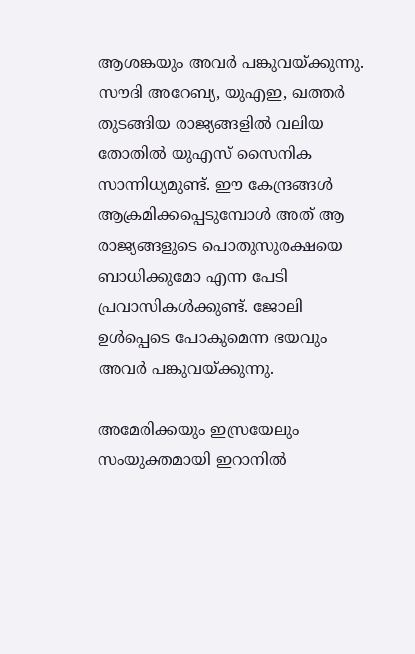ആശങ്കയും അവര്‍ പങ്കുവയ്‌ക്കുന്നു. സൗദി അറേബ്യ, യുഎഇ, ഖത്തർ തുടങ്ങിയ രാജ്യങ്ങളിൽ വലിയ തോതിൽ യുഎസ് സൈനിക സാന്നിധ്യമുണ്ട്. ഈ കേന്ദ്രങ്ങൾ ആക്രമിക്കപ്പെടുമ്പോൾ അത് ആ രാജ്യങ്ങളുടെ പൊതുസുരക്ഷയെ ബാധിക്കുമോ എന്ന പേടി പ്രവാസികൾക്കുണ്ട്. ജോലി ഉള്‍പ്പെടെ പോകുമെന്ന ഭയവും അവര്‍ പങ്കുവയ്‌ക്കുന്നു.

അമേരിക്കയും ഇസ്രയേലും സംയുക്തമായി ഇറാനില്‍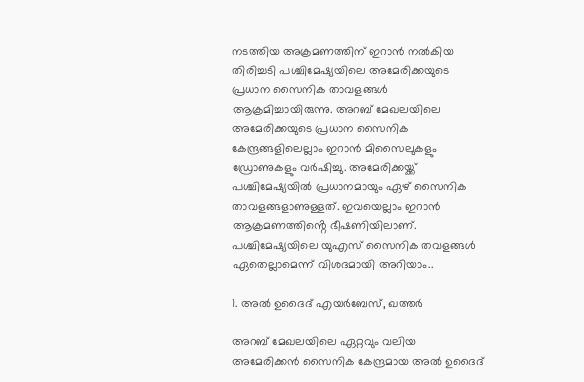നടത്തിയ അക്രമണത്തിന് ഇറാൻ നല്‍കിയ തിരിച്ചടി പശ്ചിമേഷ്യയിലെ അമേരിക്കയുടെ പ്രധാന സൈനിക താവളങ്ങള്‍ ആക്രമിച്ചായിരുന്നു. അറബ് മേഖലയിലെ അമേരിക്കയുടെ പ്രധാന സൈനിക കേന്ദ്രങ്ങളിലെല്ലാം ഇറാൻ മിസൈലുകളും ഡ്രോണുകളും വർഷിച്ചു. അമേരിക്കയ്ക്ക് പശ്ചിമേഷ്യയില്‍ പ്രധാനമായും ഏഴ് സൈനിക താവളങ്ങളാണുള്ളത്. ഇവയെല്ലാം ഇറാൻ ആക്രമണത്തിൻ്റെ ഭീഷണിയിലാണ്. പശ്ചിമേഷ്യയിലെ യുഎസ് സൈനിക തവളങ്ങള്‍ ഏതെല്ലാമെന്ന് വിശദമായി അറിയാം..

1. അൽ ഉദൈദ് എയർബേസ്, ഖത്തർ

അറബ് മേഖലയിലെ ഏറ്റവും വലിയ അമേരിക്കൻ സൈനിക കേന്ദ്രമായ അൽ ഉദൈദ്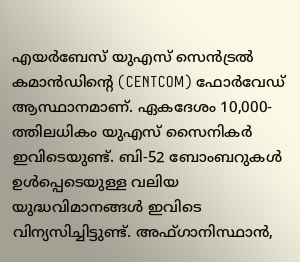എയർബേസ് യുഎസ് സെൻട്രൽ കമാൻഡിൻ്റെ (CENTCOM) ഫോർവേഡ് ആസ്ഥാനമാണ്. ഏകദേശം 10,000-ത്തിലധികം യുഎസ് സൈനികർ ഇവിടെയുണ്ട്. ബി-52 ബോംബറുകൾ ഉൾപ്പെടെയുള്ള വലിയ യുദ്ധവിമാനങ്ങൾ ഇവിടെ വിന്യസിച്ചിട്ടുണ്ട്. അഫ്‌ഗാനിസ്ഥാൻ,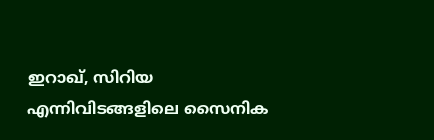ഇറാഖ്, സിറിയ എന്നിവിടങ്ങളിലെ സൈനിക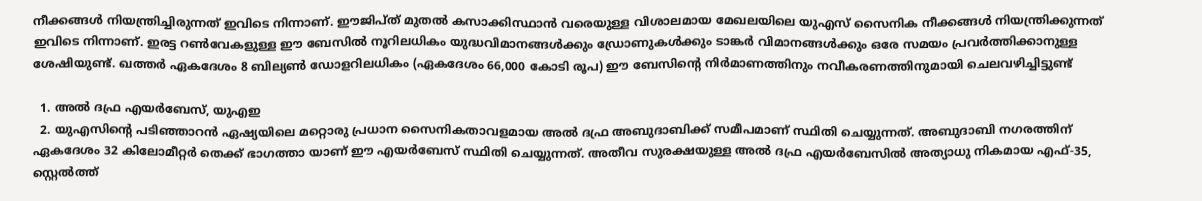നീക്കങ്ങൾ നിയന്ത്രിച്ചിരുന്നത് ഇവിടെ നിന്നാണ്. ഈജിപ്‌ത് മുതൽ കസാക്കിസ്ഥാൻ വരെയുള്ള വിശാലമായ മേഖലയിലെ യുഎസ് സൈനിക നീക്കങ്ങൾ നിയന്ത്രിക്കുന്നത് ഇവിടെ നിന്നാണ്. ഇരട്ട റൺവേകളുള്ള ഈ ബേസിൽ നൂറിലധികം യുദ്ധവിമാനങ്ങൾക്കും ഡ്രോണുകൾക്കും ടാങ്കർ വിമാനങ്ങൾക്കും ഒരേ സമയം പ്രവർത്തിക്കാനുള്ള ശേഷിയുണ്ട്. ഖത്തർ ഏകദേശം 8 ബില്യൺ ഡോളറിലധികം (ഏകദേശം 66,000 കോടി രൂപ) ഈ ബേസിൻ്റെ നിർമാണത്തിനും നവീകരണത്തിനുമായി ചെലവഴിച്ചിട്ടുണ്ട്

  1. അൽ ദഫ്ര എയർബേസ്, യുഎഇ
  2. യുഎസിൻ്റെ പടിഞ്ഞാറൻ ഏഷ്യയിലെ മറ്റൊരു പ്രധാന സൈനികതാവളമായ അല്‍ ദഫ്ര അബുദാബിക്ക് സമീപമാണ് സ്ഥിതി ചെയ്യുന്നത്. അബുദാബി നഗരത്തിന് ഏകദേശം 32 കിലോമീറ്റർ തെക്ക് ഭാഗത്താ യാണ് ഈ എയർബേസ് സ്ഥിതി ചെയ്യുന്നത്. അതീവ സുരക്ഷയുള്ള അൽ ദഫ്ര എയർബേസില്‍ അത്യാധു നികമായ എഫ്-35, സ്റ്റെൽത്ത്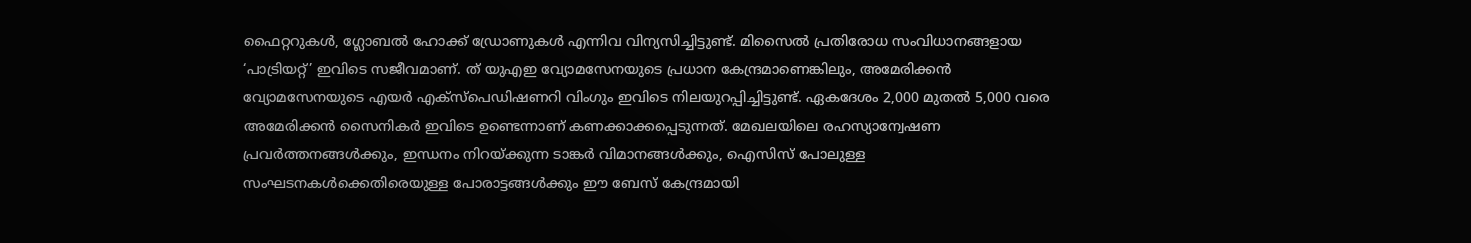ഫൈറ്ററുകൾ, ഗ്ലോബൽ ഹോക്ക് ഡ്രോണുകൾ എന്നിവ വിന്യസിച്ചിട്ടുണ്ട്. മിസൈൽ പ്രതിരോധ സംവിധാനങ്ങളായ ‘പാട്രിയറ്റ്’ ഇവിടെ സജീവമാണ്. ത് യുഎഇ വ്യോമസേനയുടെ പ്രധാന കേന്ദ്രമാണെങ്കിലും, അമേരിക്കൻ വ്യോമസേനയുടെ എയർ എക്സ്പെഡിഷണറി വിംഗും ഇവിടെ നിലയുറപ്പിച്ചിട്ടുണ്ട്. ഏകദേശം 2,000 മുതൽ 5,000 വരെ അമേരിക്കൻ സൈനികർ ഇവിടെ ഉണ്ടെന്നാണ് കണക്കാക്കപ്പെടുന്നത്. മേഖലയിലെ രഹസ്യാന്വേഷണ പ്രവർത്തനങ്ങൾക്കും, ഇന്ധനം നിറയ്ക്കുന്ന ടാങ്കർ വിമാനങ്ങൾക്കും, ഐസിസ് പോലുള്ള സംഘടനകൾക്കെതിരെയുള്ള പോരാട്ടങ്ങൾക്കും ഈ ബേസ് കേന്ദ്രമായി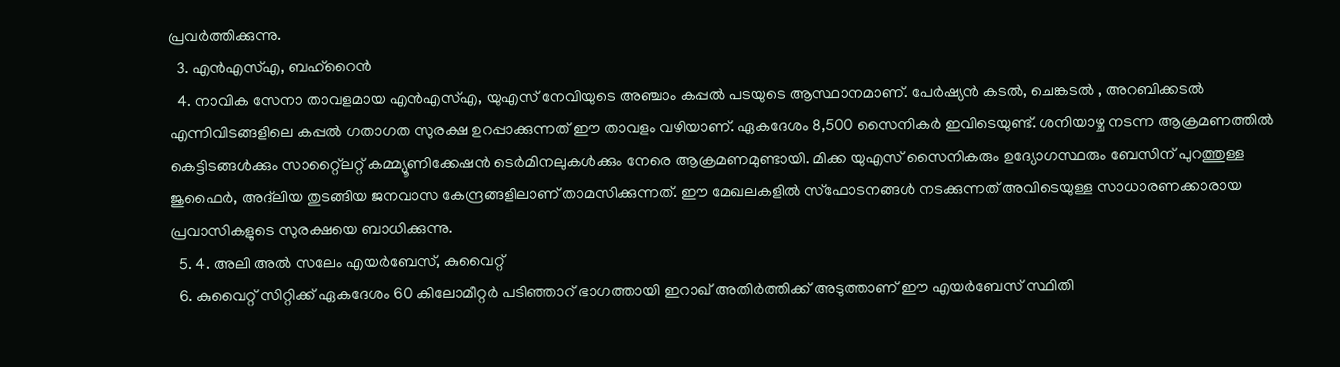പ്രവർത്തിക്കുന്നു.
  3. എൻഎസ്എ, ബഹ്‌റൈൻ
  4. നാവിക സേനാ താവളമായ എൻഎസ്എ, യുഎസ് നേവിയുടെ അഞ്ചാം കപ്പൽ പടയുടെ ആസ്ഥാനമാണ്. പേർഷ്യൻ കടൽ, ചെങ്കടൽ , അറബിക്കടൽ എന്നിവിടങ്ങളിലെ കപ്പൽ ഗതാഗത സുരക്ഷ ഉറപ്പാക്കുന്നത് ഈ താവളം വഴിയാണ്. ഏകദേശം 8,500 സൈനികർ ഇവിടെയുണ്ട്. ശനിയാഴ്ച നടന്ന ആക്രമണത്തില്‍ കെട്ടിടങ്ങള്‍ക്കും സാറ്റ്ലൈറ്റ് കമ്മ്യൂണിക്കേഷൻ ടെർമിനലുകള്‍ക്കും നേരെ ആക്രമണമുണ്ടായി. മിക്ക യുഎസ് സൈനികരും ഉദ്യോഗസ്ഥരും ബേസിന് പുറത്തുള്ള ജുഫൈർ, അദ്‌ലിയ തുടങ്ങിയ ജനവാസ കേന്ദ്രങ്ങളിലാണ് താമസിക്കുന്നത്. ഈ മേഖലകളിൽ സ്ഫോടനങ്ങൾ നടക്കുന്നത് അവിടെയുള്ള സാധാരണക്കാരായ പ്രവാസികളുടെ സുരക്ഷയെ ബാധിക്കുന്നു.
  5. 4. അലി അൽ സലേം എയർബേസ്, കുവൈറ്റ്
  6. കുവൈറ്റ് സിറ്റിക്ക് ഏകദേശം 60 കിലോമീറ്റർ പടിഞ്ഞാറ് ഭാഗത്തായി ഇറാഖ് അതിർത്തിക്ക് അടുത്താണ് ഈ എയർബേസ് സ്ഥിതി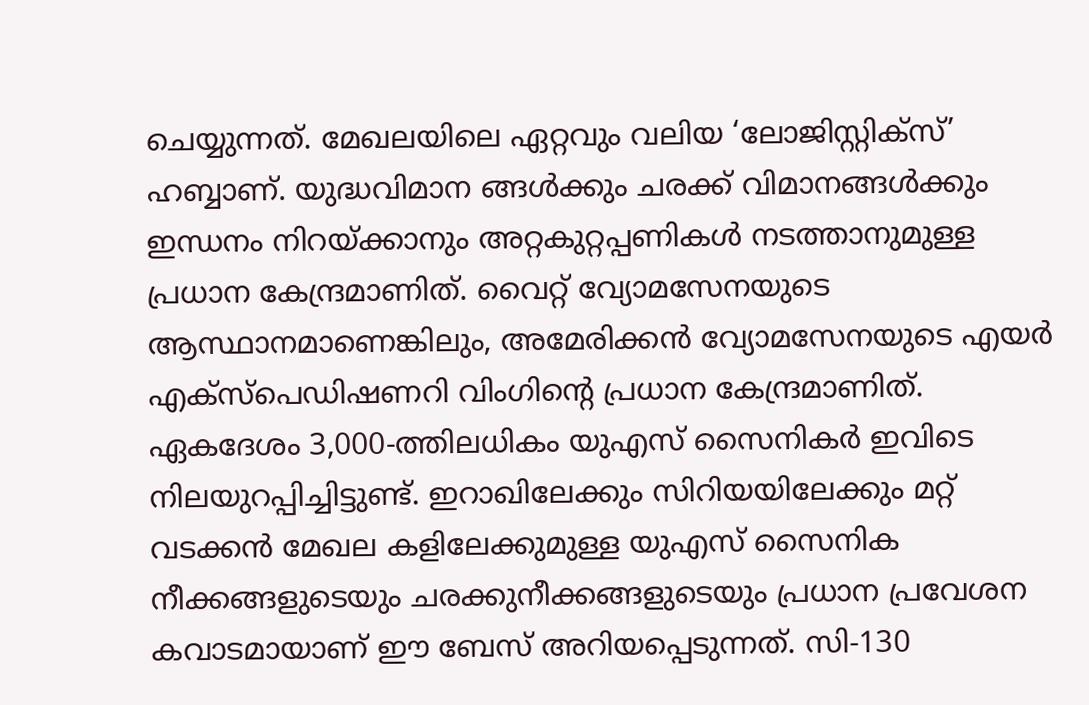ചെയ്യുന്നത്. മേഖലയിലെ ഏറ്റവും വലിയ ‘ലോജിസ്റ്റിക്സ്’ ഹബ്ബാണ്. യുദ്ധവിമാന ങ്ങൾക്കും ചരക്ക് വിമാനങ്ങൾക്കും ഇന്ധനം നിറയ്ക്കാനും അറ്റകുറ്റപ്പണികൾ നടത്താനുമുള്ള പ്രധാന കേന്ദ്രമാണിത്. വൈറ്റ് വ്യോമസേനയുടെ ആസ്ഥാനമാണെങ്കിലും, അമേരിക്കൻ വ്യോമസേനയുടെ എയർ എക്സ്പെഡിഷണറി വിംഗിൻ്റെ പ്രധാന കേന്ദ്രമാണിത്. ഏകദേശം 3,000-ത്തിലധികം യുഎസ് സൈനികർ ഇവിടെ നിലയുറപ്പിച്ചിട്ടുണ്ട്. ഇറാഖിലേക്കും സിറിയയിലേക്കും മറ്റ് വടക്കൻ മേഖല കളിലേക്കുമുള്ള യുഎസ് സൈനിക നീക്കങ്ങളുടെയും ചരക്കുനീക്കങ്ങളുടെയും പ്രധാന പ്രവേശന കവാടമായാണ് ഈ ബേസ് അറിയപ്പെടുന്നത്. സി-130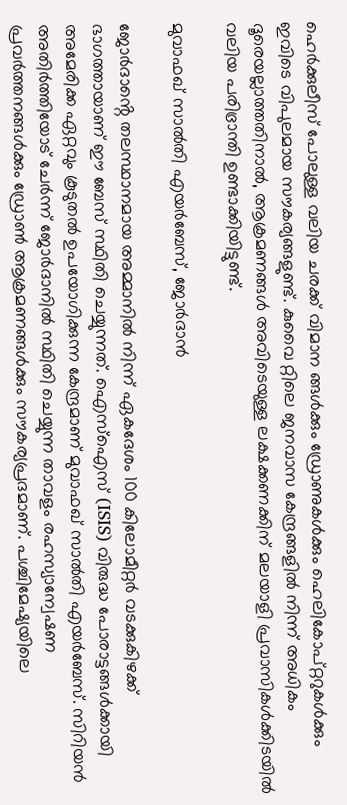ഹെർക്കുലീസ് പോലുള്ള വലിയ ചരക്ക് വിമാന ങ്ങൾക്കും ഡ്രോണുകൾക്കും ഹെലികോപ്റ്ററുകൾക്കും ഇവിടെ വിപുലമായ സൗകര്യങ്ങളുണ്ട്. കുവൈ റ്റിലെ ജനവാസ കേന്ദ്രങ്ങളിൽ നിന്ന് അധികം ദൂരെയല്ലാത്തതിനാൽ, ആക്രമണങ്ങൾ അവിടെയുള്ള ലക്ഷക്കണക്കിന് മലയാളി പ്രവാസികൾക്കിടയിൽ വലിയ പരിഭ്രാന്തി ഉണ്ടാക്കിയിട്ടുണ്ട്.

മുവാഫഖ് സാൽതി എയർബേസ്, ജോർദാൻ

ജോർദാൻ്റെ തലസ്ഥാനമായ അമ്മാനിൽ നിന്ന് ഏകദേശം 100 കിലോമീറ്റർ വടക്കുകിഴക്ക് ഭാഗത്തായാണ് ഈ ബേസ് സ്ഥിതി ചെയ്യുന്നത്. ഐസ്‌ഐസ് (ISIS) വിരുദ്ധ പോരാട്ടങ്ങൾക്കായി അമേരിക്ക ഏറ്റവും കൂടുതൽ ഉപയോഗിക്കുന്ന കേന്ദ്രമാണ് മുവാഫഖ് സാൽതി എയർബേസ്. സിറിയൻ അതിർത്തിയോട് ചേർന്ന് ജോർദാനിൽ സ്ഥിതി ചെയ്യുന്ന താവളം രഹസ്യാന്വേഷണ പ്രവർത്തനങ്ങൾക്കും ഡ്രോൺ ആക്രമണങ്ങൾക്കും സൗകര്യപ്രദമാണ്. പശ്ചിമേഷ്യയിലെ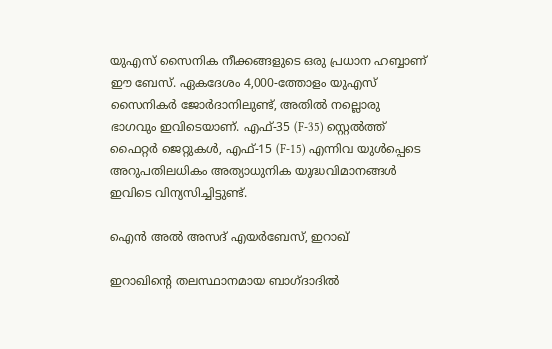യുഎസ് സൈനിക നീക്കങ്ങളുടെ ഒരു പ്രധാന ഹബ്ബാണ് ഈ ബേസ്. ഏകദേശം 4,000-ത്തോളം യുഎസ് സൈനികർ ജോർദാനിലുണ്ട്, അതിൽ നല്ലൊരു ഭാഗവും ഇവിടെയാണ്. എഫ്-35 (F-35) സ്റ്റെൽത്ത് ഫൈറ്റർ ജെറ്റുകൾ, എഫ്-15 (F-15) എന്നിവ യുൾപ്പെടെ അറുപതിലധികം അത്യാധുനിക യുദ്ധവിമാനങ്ങൾ ഇവിടെ വിന്യസിച്ചിട്ടുണ്ട്.

ഐൻ അൽ അസദ് എയർബേസ്, ഇറാഖ്

ഇറാഖിന്റെ തലസ്ഥാനമായ ബാഗ്ദാദിൽ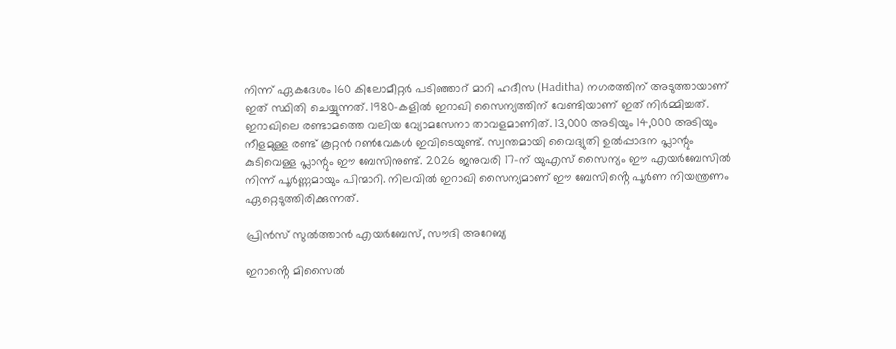നിന്ന് ഏകദേശം 160 കിലോമീറ്റർ പടിഞ്ഞാറ് മാറി ഹദീസ (Haditha) നഗരത്തിന് അടുത്തായാണ് ഇത് സ്ഥിതി ചെയ്യുന്നത്. 1980-കളിൽ ഇറാഖി സൈന്യത്തിന് വേണ്ടിയാണ് ഇത് നിർമ്മിച്ചത്. ഇറാഖിലെ രണ്ടാമത്തെ വലിയ വ്യോമസേനാ താവളമാണിത്. 13,000 അടിയും 14,000 അടിയും നീളമുള്ള രണ്ട് കൂറ്റൻ റൺവേകൾ ഇവിടെയുണ്ട്. സ്വന്തമായി വൈദ്യുതി ഉൽപ്പാദന പ്ലാന്റും കുടിവെള്ള പ്ലാന്റും ഈ ബേസിനുണ്ട്. 2026 ജനുവരി 17-ന് യുഎസ് സൈന്യം ഈ എയർബേസിൽ നിന്ന് പൂർണ്ണമായും പിന്മാറി. നിലവിൽ ഇറാഖി സൈന്യമാണ് ഈ ബേസിൻ്റെ പൂർണ നിയന്ത്രണം ഏറ്റെടുത്തിരിക്കുന്നത്.

പ്രിൻസ് സുൽത്താൻ എയർബേസ്, സൗദി അറേബ്യ

ഇറാൻ്റെ മിസൈൽ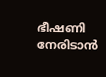ഭീഷണി നേരിടാൻ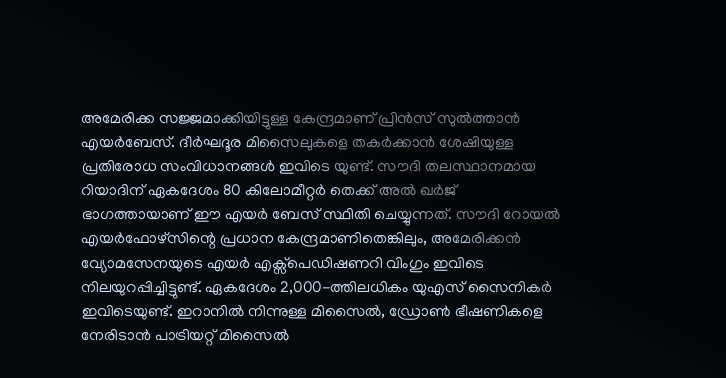അമേരിക്ക സജ്ജമാക്കിയിട്ടുള്ള കേന്ദ്രമാണ് പ്രിൻസ് സുൽത്താൻ എയർബേസ്. ദീർഘദൂര മിസൈലുകളെ തകർക്കാൻ ശേഷിയുള്ള പ്രതിരോധ സംവിധാനങ്ങൾ ഇവിടെ യുണ്ട്. സൗദി തലസ്ഥാനമായ റിയാദിന് ഏകദേശം 80 കിലോമീറ്റർ തെക്ക് അല്‍ ഖര്‍ജ് ഭാഗത്തായാണ് ഈ എയർ ബേസ് സ്ഥിതി ചെയ്യുന്നത്. സൗദി റോയൽ എയർഫോഴ്‌സിന്റെ പ്രധാന കേന്ദ്രമാണിതെങ്കിലും, അമേരിക്കൻ വ്യോമസേനയുടെ എയർ എക്സ്പെഡിഷണറി വിംഗും ഇവിടെ നിലയുറപ്പിച്ചിട്ടുണ്ട്. ഏകദേശം 2,000-ത്തിലധികം യുഎസ് സൈനികർ ഇവിടെയുണ്ട്. ഇറാനിൽ നിന്നുള്ള മിസൈൽ, ഡ്രോൺ ഭീഷണികളെ നേരിടാൻ പാട്രിയറ്റ് മിസൈൽ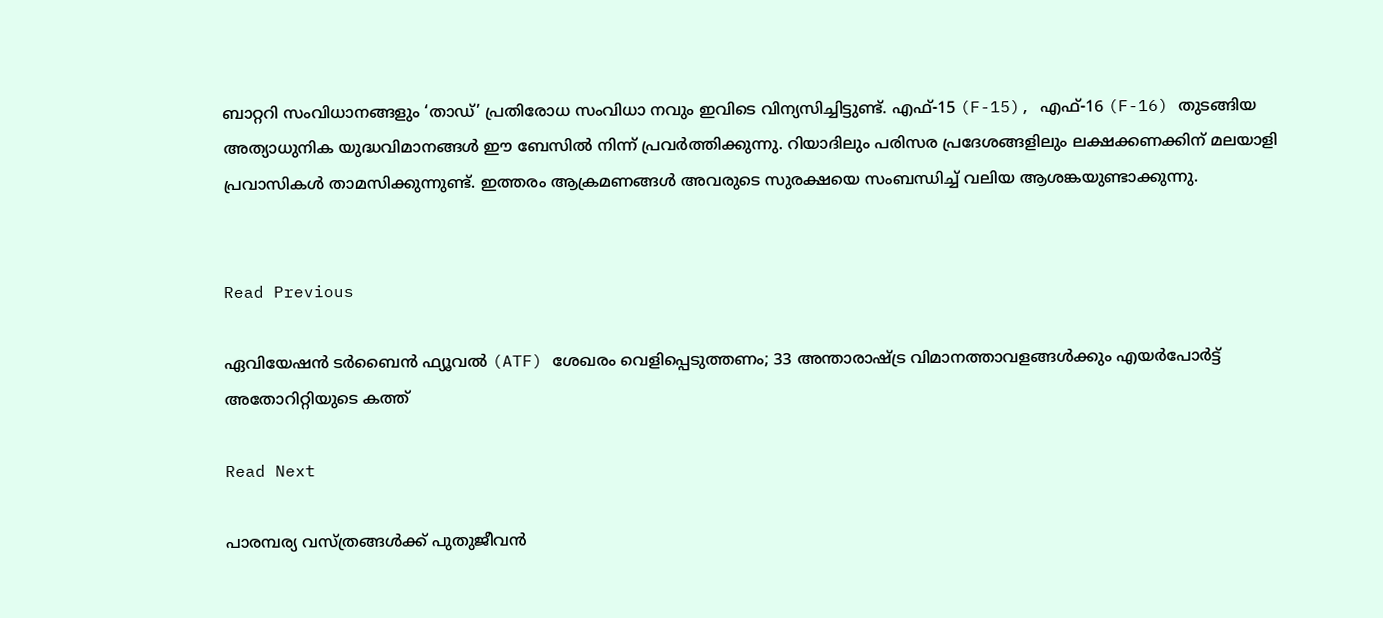ബാറ്ററി സംവിധാനങ്ങളും ‘താഡ്’ പ്രതിരോധ സംവിധാ നവും ഇവിടെ വിന്യസിച്ചിട്ടുണ്ട്. എഫ്-15 (F-15), എഫ്-16 (F-16) തുടങ്ങിയ അത്യാധുനിക യുദ്ധവിമാനങ്ങൾ ഈ ബേസിൽ നിന്ന് പ്രവർത്തിക്കുന്നു. റിയാദിലും പരിസര പ്രദേശങ്ങളിലും ലക്ഷക്കണക്കിന് മലയാളി പ്രവാസികൾ താമസിക്കുന്നുണ്ട്. ഇത്തരം ആക്രമണങ്ങൾ അവരുടെ സുരക്ഷയെ സംബന്ധിച്ച് വലിയ ആശങ്കയുണ്ടാക്കുന്നു.


Read Previous

ഏവിയേഷൻ ടർബൈൻ ഫ്യൂവൽ (ATF) ശേഖരം വെളിപ്പെടുത്തണം; 33 അന്താരാഷ്ട്ര വിമാനത്താവളങ്ങൾക്കും എയർപോർട്ട് അതോറിറ്റിയുടെ കത്ത്

Read Next

പാരമ്പര്യ വസ്ത്രങ്ങൾക്ക് പുതുജീവൻ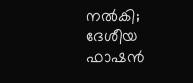നൽകി; ദേശീയ ഫാഷൻ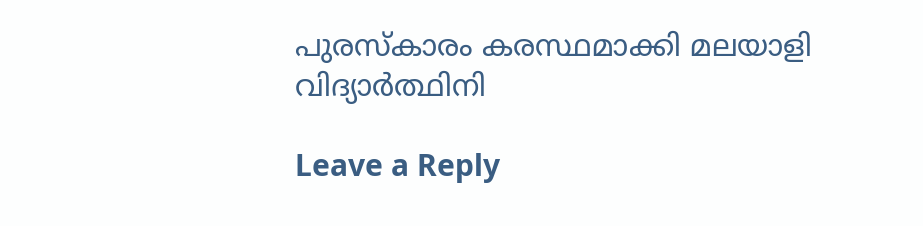പുരസ്‌കാരം കരസ്ഥമാക്കി മലയാളി വിദ്യാർത്ഥിനി

Leave a Reply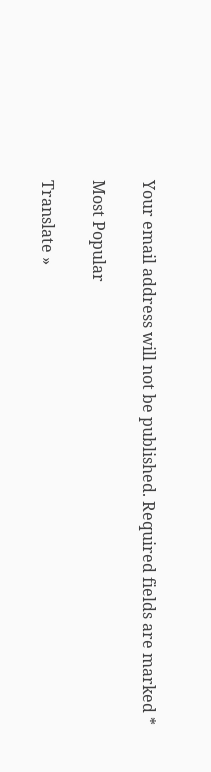Your email address will not be published. Required fields are marked *

Most Popular

Translate »